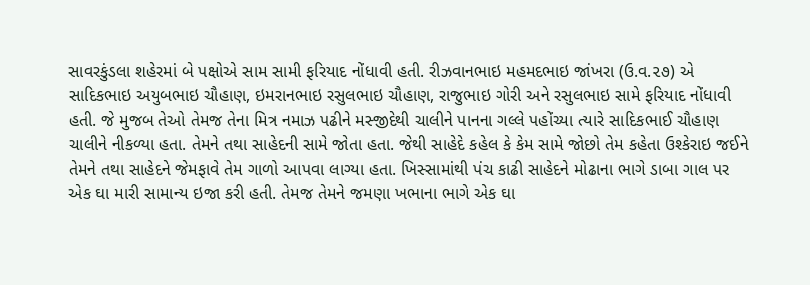સાવરકુંડલા શહેરમાં બે પક્ષોએ સામ સામી ફરિયાદ નોંધાવી હતી. રીઝવાનભાઇ મહમદભાઇ જાંખરા (ઉ.વ.૨૭) એ સાદિકભાઇ અયુબભાઇ ચૌહાણ, ઇમરાનભાઇ રસુલભાઇ ચૌહાણ, રાજુભાઇ ગોરી અને રસુલભાઇ સામે ફરિયાદ નોંધાવી હતી. જે મુજબ તેઓ તેમજ તેના મિત્ર નમાઝ પઢીને મસ્જીદેથી ચાલીને પાનના ગલ્લે પહોંચ્યા ત્યારે સાદિકભાઈ ચૌહાણ ચાલીને નીકળ્યા હતા. તેમને તથા સાહેદની સામે જોતા હતા. જેથી સાહેદે કહેલ કે કેમ સામે જોછો તેમ કહેતા ઉશ્કેરાઇ જઈને તેમને તથા સાહેદને જેમફાવે તેમ ગાળો આપવા લાગ્યા હતા. ખિસ્સામાંથી પંચ કાઢી સાહેદને મોઢાના ભાગે ડાબા ગાલ પર એક ઘા મારી સામાન્ય ઇજા કરી હતી. તેમજ તેમને જમણા ખભાના ભાગે એક ઘા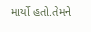માર્યો હતો.તેમને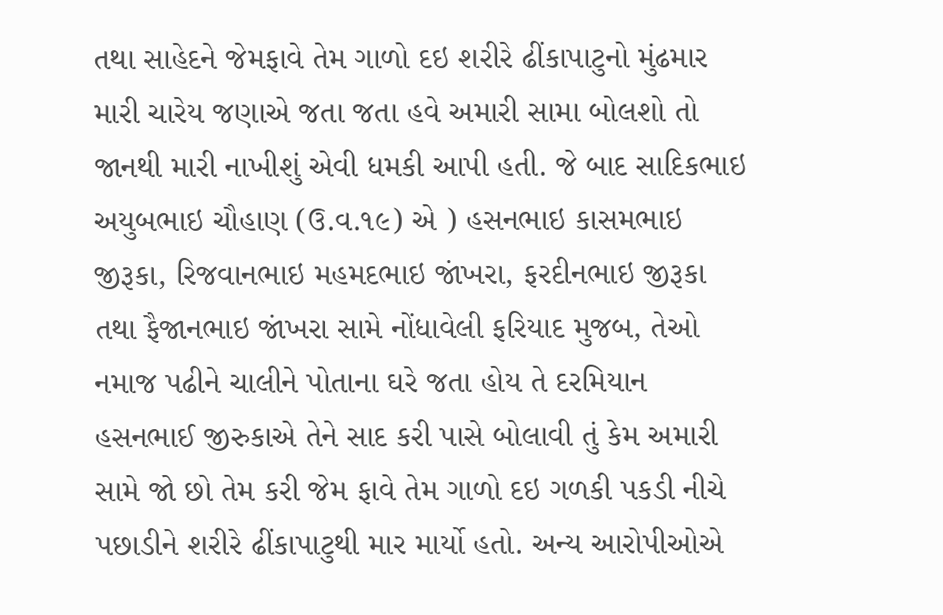તથા સાહેદને જેમફાવે તેમ ગાળો દઇ શરીરે ઢીંકાપાટુનો મુંઢમાર મારી ચારેય જણાએ જતા જતા હવે અમારી સામા બોલશો તો જાનથી મારી નાખીશું એવી ધમકી આપી હતી. જે બાદ સાદિકભાઇ અયુબભાઇ ચૌહાણ (ઉ.વ.૧૯) એ ) હસનભાઇ કાસમભાઇ જીરૂકા, રિજવાનભાઇ મહમદભાઇ જાંખરા, ફરદીનભાઇ જીરૂકા તથા ફૈજાનભાઇ જાંખરા સામે નોંધાવેલી ફરિયાદ મુજબ, તેઓ નમાજ પઢીને ચાલીને પોતાના ઘરે જતા હોય તે દરમિયાન હસનભાઈ જીરુકાએ તેને સાદ કરી પાસે બોલાવી તું કેમ અમારી સામે જો છો તેમ કરી જેમ ફાવે તેમ ગાળો દઇ ગળકી પકડી નીચે પછાડીને શરીરે ઢીંકાપાટુથી માર માર્યો હતો. અન્ય આરોપીઓએ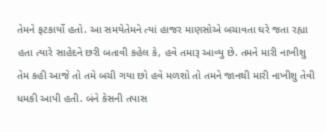તેમને ફટકાર્યો હતો. આ સમયેતેમને ત્યાં હાજર માણસોએ બચાવતા ઘરે જતા રહ્યા હતા ત્યારે સાહેદને છરી બતાવી કહેલ કે, હવે તમારૂ આવ્યુ છે. તમને મારી નાખીશુ તેમ કહી આજે તો તમે બચી ગયા છો હવે મળશો તો તમને જાનથી મારી નાખીશુ તેવી ધમકી આપી હતી. બંને કેસની તપાસ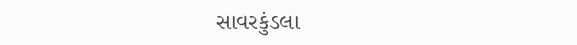સાવરકુંડલા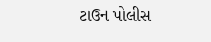ટાઉન પોલીસ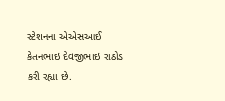સ્ટેશનના એએસઆઈ કેતનભાઇ દેવજીભાઇ રાઠોડ કરી રહ્યા છે.